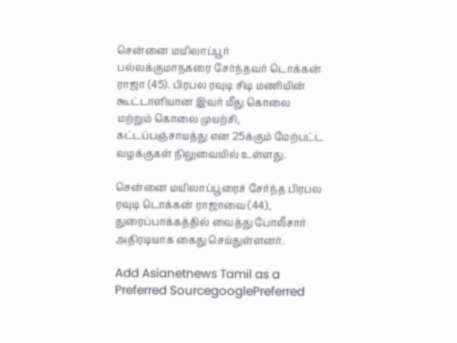சென்னை மயிலாப்பூர் பல்லக்குமாநகரை சேர்ந்தவர் டொக்கன் ராஜா (45). பிரபல ரவுடி சிடி மணியின் கூட்டாளியான இவர் மீது கொலை மற்றும் கொலை முயற்சி, கட்டப்பஞ்சாயத்து என 25க்கும் மேற்பட்ட வழக்குகள் நிலுவையில் உள்ளது.

சென்னை மயிலாப்பூரைச் சேர்ந்த பிரபல ரவுடி டொக்கன் ராஜாவை (44), துரைப்பாக்கத்தில் வைத்து போலீசார் அதிரடியாக கைது செய்துள்ளனர்.

Add Asianetnews Tamil as a Preferred SourcegooglePreferred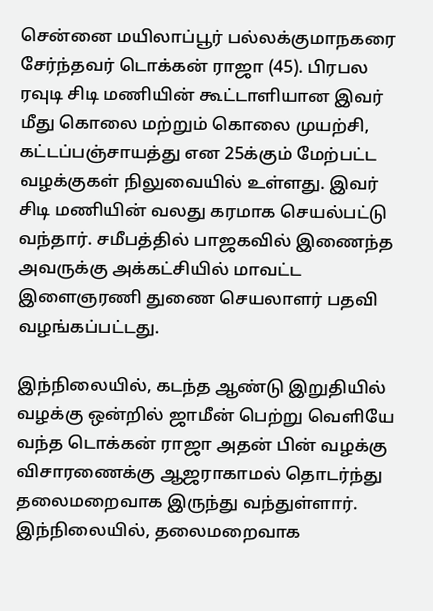சென்னை மயிலாப்பூர் பல்லக்குமாநகரை சேர்ந்தவர் டொக்கன் ராஜா (45). பிரபல ரவுடி சிடி மணியின் கூட்டாளியான இவர் மீது கொலை மற்றும் கொலை முயற்சி, கட்டப்பஞ்சாயத்து என 25க்கும் மேற்பட்ட வழக்குகள் நிலுவையில் உள்ளது. இவர் சிடி மணியின் வலது கரமாக செயல்பட்டு வந்தார். சமீபத்தில் பாஜகவில் இணைந்த அவருக்கு அக்கட்சியில் மாவட்ட இளைஞரணி துணை செயலாளர் பதவி வழங்கப்பட்டது.

இந்நிலையில், கடந்த ஆண்டு இறுதியில் வழக்கு ஒன்றில் ஜாமீன் பெற்று வெளியே வந்த டொக்கன் ராஜா அதன் பின் வழக்கு விசாரணைக்கு ஆஜராகாமல் தொடர்ந்து தலைமறைவாக இருந்து வந்துள்ளார். இந்நிலையில், தலைமறைவாக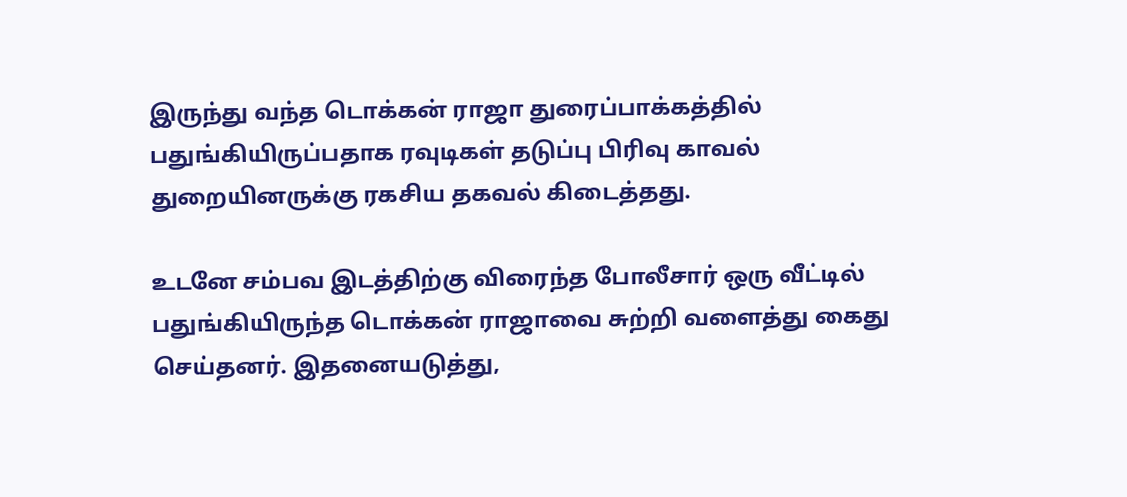இருந்து வந்த டொக்கன் ராஜா துரைப்பாக்கத்தில் பதுங்கியிருப்பதாக ரவுடிகள் தடுப்பு பிரிவு காவல் துறையினருக்கு ரகசிய தகவல் கிடைத்தது.

உடனே சம்பவ இடத்திற்கு விரைந்த போலீசார் ஒரு வீட்டில் பதுங்கியிருந்த டொக்கன் ராஜாவை சுற்றி வளைத்து கைது செய்தனர். இதனையடுத்து,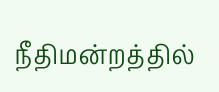நீதிமன்றத்தில்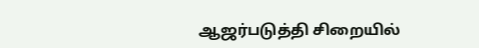ஆஜர்படுத்தி சிறையில்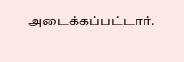அடைக்கப்பட்டார்.